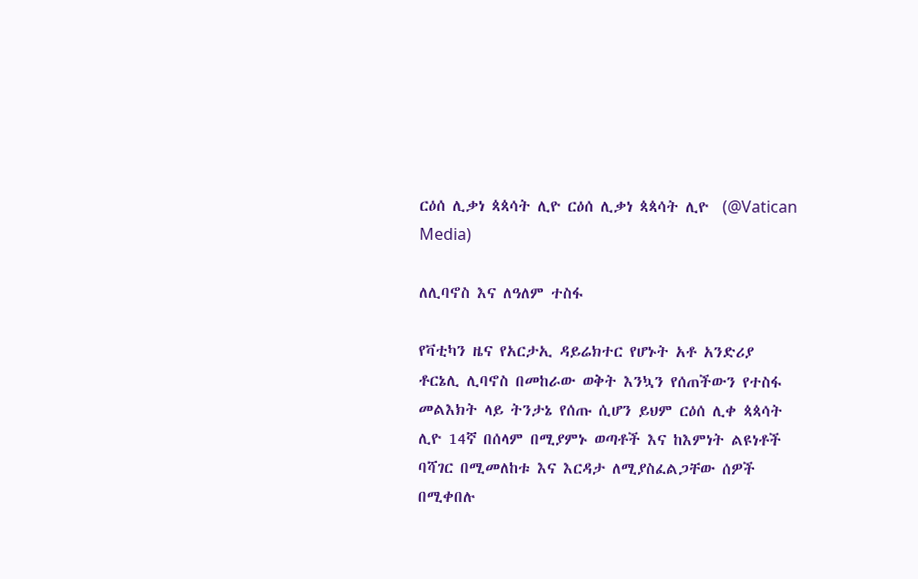ርዕሰ ሊቃነ ጳጳሳት ሊዮ ርዕሰ ሊቃነ ጳጳሳት ሊዮ  (@Vatican Media)

ለሊባኖስ እና ለዓለም ተስፋ

የቫቲካን ዜና የአርታኢ ዳይሬክተር የሆኑት አቶ አንድሪያ ቶርኔሊ ሊባኖስ በመከራው ወቅት እንኳን የሰጠችውን የተስፋ መልእክት ላይ ትንታኔ የሰጡ ሲሆን ይህም ርዕሰ ሊቀ ጳጳሳት ሊዮ 14ኛ በሰላም በሚያምኑ ወጣቶች እና ከእምነት ልዩነቶች ባሻገር በሚመለከቱ እና እርዳታ ለሚያስፈልጋቸው ሰዎች በሚቀበሉ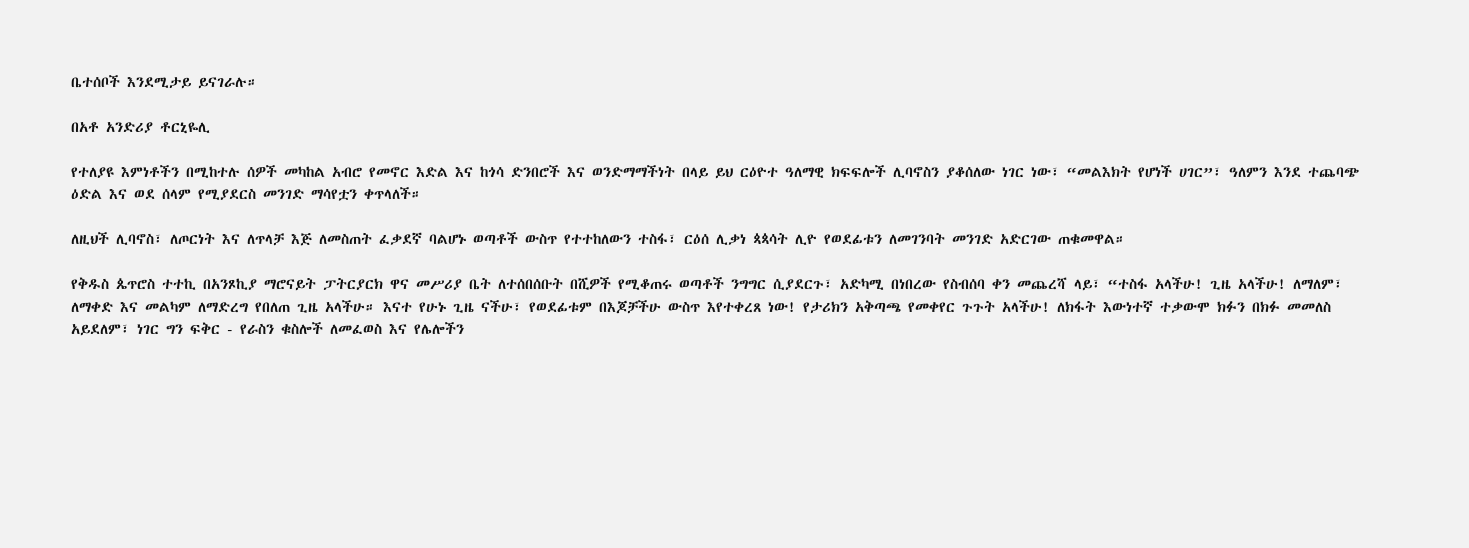ቤተሰቦች እንደሚታይ ይናገራሉ።

በአቶ አንድሪያ ቶርኒዬሊ

የተለያዩ እምነቶችን በሚከተሉ ሰዎች መካከል አብሮ የመኖር እድል እና ከጎሳ ድንበሮች እና ወንድማማችነት በላይ ይህ ርዕዮተ ዓለማዊ ክፍፍሎች ሊባኖስን ያቆሰለው ነገር ነው፣ “መልእክት የሆነች ሀገር”፣ ዓለምን እንደ ተጨባጭ ዕድል እና ወደ ሰላም የሚያደርስ መንገድ ማሳየቷን ቀጥላለች።

ለዚህች ሊባኖስ፣ ለጦርነት እና ለጥላቻ እጅ ለመስጠት ፈቃደኛ ባልሆኑ ወጣቶች ውስጥ የተተከለውን ተስፋ፣ ርዕሰ ሊቃነ ጳጳሳት ሊዮ የወደፊቱን ለመገንባት መንገድ አድርገው ጠቁመዋል።

የቅዱስ ጴጥሮስ ተተኪ በአንጾኪያ ማሮናይት ፓትርያርክ ዋና መሥሪያ ቤት ለተሰበሰቡት በሺዎች የሚቆጠሩ ወጣቶች ንግግር ሲያደርጉ፣ አድካሚ በነበረው የስብሰባ ቀን መጨረሻ ላይ፣ “ተስፋ አላችሁ! ጊዜ አላችሁ! ለማለም፣ ለማቀድ እና መልካም ለማድረግ የበለጠ ጊዜ አላችሁ። እናተ የሁኑ ጊዜ ናችሁ፣ የወደፊቱም በእጆቻችሁ ውስጥ እየተቀረጸ ነው! የታሪክን አቅጣጫ የመቀየር ጉጉት አላችሁ! ለክፋት እውነተኛ ተቃውሞ ክፉን በክፉ መመለስ አይደለም፣ ነገር ግን ፍቅር - የራስን ቁስሎች ለመፈወስ እና የሌሎችን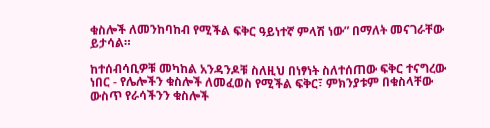ቁስሎች ለመንከባከብ የሚችል ፍቅር ዓይነተኛ ምላሽ ነው” በማለት መናገራቸው ይታሳል።

ከተሰብሳቢዎቹ መካከል አንዳንዶቹ ስለዚህ በነፃነት ስለተሰጠው ፍቅር ተናግረው ነበር - የሌሎችን ቁስሎች ለመፈወስ የሚችል ፍቅር፣ ምክንያቱም በቁስላቸው ውስጥ የራሳችንን ቁስሎች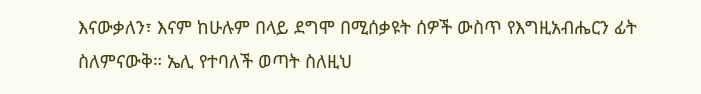እናውቃለን፣ እናም ከሁሉም በላይ ደግሞ በሚሰቃዩት ሰዎች ውስጥ የእግዚአብሔርን ፊት ስለምናውቅ። ኤሊ የተባለች ወጣት ስለዚህ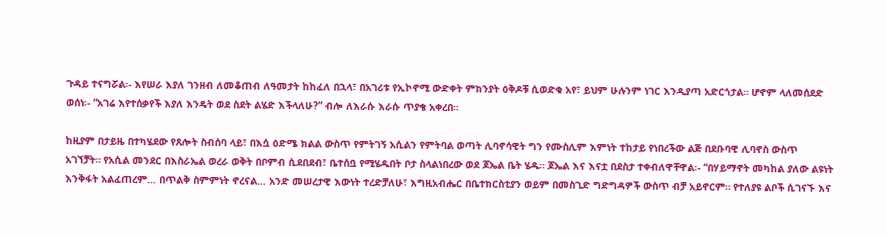ጉዳይ ተናግሯል፡- እየሠራ እያለ ገንዘብ ለመቆጠብ ለዓመታት ከከፈለ በኋላ፣ በአገሪቱ የኢኮኖሚ ውድቀት ምክንያት ዕቅዶቹ ሲወድቁ አየ፣ ይህም ሁሉንም ነገር እንዲያጣ አድርጎታል። ሆኖም ላለመሰደድ ወሰነ፡- “አገሬ እየተሰቃየች እያለ እንዴት ወደ ስደት ልሄድ እችላለሁ?” ብሎ ለእራሱ እራሱ ጥያቄ አቀረበ።

ከዚያም በታይዜ በተካሄደው የጸሎት ስብሰባ ላይ፣ በእሷ ዕድሜ ክልል ውስጥ የምትገኝ አሲልን የምትባል ወጣት ሊባኖሳዊት ግን የሙስሊም እምነት ተከታይ የነበረችው ልጅ በደቡባዊ ሊባኖስ ውስጥ አገኘቻት። የአሲል መንደር በእስራኤል ወረራ ወቅት በቦምብ ሲደበደብ፣ ቤተሰቧ የሚሄዱበት ቦታ ስላልነበረው ወደ ጆኤል ቤት ሄዱ። ጆኤል እና እናቷ በደስታ ተቀብለዋቸዋል፡- “በሃይማኖት መካከል ያለው ልዩነት እንቅፋት አልፈጠረም… በጥልቅ ስምምነት ኖረናል… አንድ መሠረታዊ እውነት ተረድቻለሁ፣ እግዚአብሔር በቤተክርስቲያን ወይም በመስጊድ ግድግዳዎች ውስጥ ብቻ አይኖርም። የተለያዩ ልቦች ሲገናኙ እና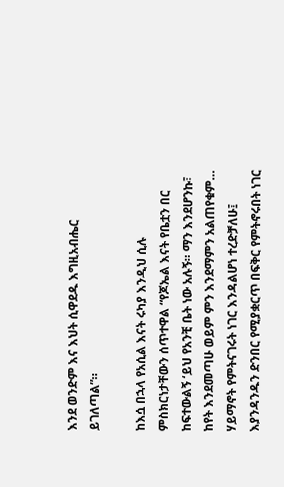እንደ ወንድም እና እህት ሲዋደዱ እግዚአብሔር ይገለጣል”።

ከእሷ በኋላ የአሲል እናት ሩካያ እንዲህ ሲሉ ምስክርነታቸውን ሰጥተዋል “የጆኤል እናት የቤቷን በር ከፍተውልኝ ‘ይህ የአንቺ ቤት ነው አሉኝ። ማን እንደሆንኩ፣ ከየት እንደመጣሁ ወይም ምን እንደማምን አልጠየቁም… ሃይማኖት የምትናገሩት ነገር እንዳልሆነ ተረድቻለሁ፤ እያንዳንዱን ድንበር የሚያቋርጥ በፍቅር የምትኖሩበት ነገር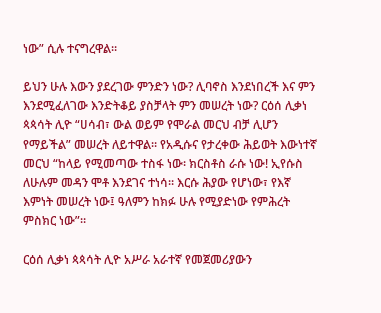ነው” ሲሉ ተናግረዋል።

ይህን ሁሉ እውን ያደረገው ምንድን ነው? ሊባኖስ እንደነበረች እና ምን እንደሚፈለገው እንድትቆይ ያስቻላት ምን መሠረት ነው? ርዕሰ ሊቃነ ጳጳሳት ሊዮ “ሀሳብ፣ ውል ወይም የሞራል መርህ ብቻ ሊሆን የማይችል” መሠረት ለይተዋል። የአዲሱና የታረቀው ሕይወት እውነተኛ መርህ “ከላይ የሚመጣው ተስፋ ነው፡ ክርስቶስ ራሱ ነው! ኢየሱስ ለሁሉም መዳን ሞቶ እንደገና ተነሳ። እርሱ ሕያው የሆነው፣ የእኛ እምነት መሠረት ነው፤ ዓለምን ከክፉ ሁሉ የሚያድነው የምሕረት ምስክር ነው”።

ርዕሰ ሊቃነ ጳጳሳት ሊዮ አሥራ አራተኛ የመጀመሪያውን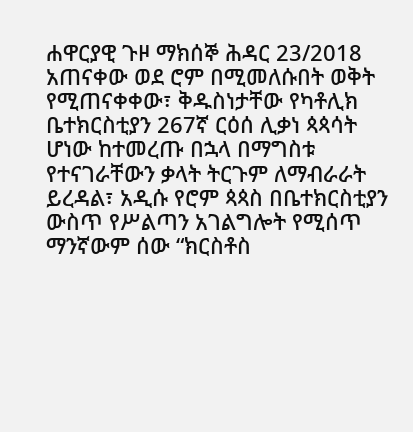ሐዋርያዊ ጉዞ ማክሰኞ ሕዳር 23/2018  አጠናቀው ወደ ሮም በሚመለሱበት ወቅት የሚጠናቀቀው፣ ቅዱስነታቸው የካቶሊክ ቤተክርስቲያን 267ኛ ርዕሰ ሊቃነ ጳጳሳት ሆነው ከተመረጡ በኋላ በማግስቱ የተናገራቸውን ቃላት ትርጉም ለማብራራት ይረዳል፣ አዲሱ የሮም ጳጳስ በቤተክርስቲያን ውስጥ የሥልጣን አገልግሎት የሚሰጥ ማንኛውም ሰው “ክርስቶስ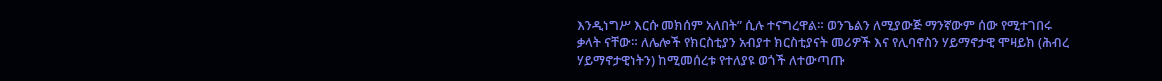እንዲነግሥ እርሱ መክሰም አለበት” ሲሉ ተናግረዋል። ወንጌልን ለሚያውጅ ማንኛውም ሰው የሚተገበሩ ቃላት ናቸው። ለሌሎች የክርስቲያን አብያተ ክርስቲያናት መሪዎች እና የሊባኖስን ሃይማኖታዊ ሞዛይክ (ሕብረ ሃይማኖታዊነትን) ከሚመሰረቱ የተለያዩ ወጎች ለተውጣጡ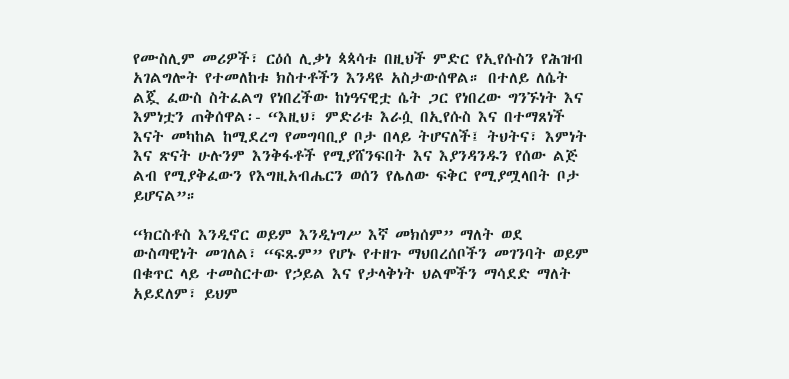የሙስሊም መሪዎች፣ ርዕሰ ሊቃነ ጳጳሳቱ በዚህች ምድር የኢየሱስን የሕዝብ አገልግሎት የተመለከቱ ክስተቶችን እንዳዩ አስታውሰዋል። በተለይ ለሴት ልጇ ፈውስ ስትፈልግ የነበረችው ከነዓናዊቷ ሴት ጋር የነበረው ግንኙነት እና እምነቷን ጠቅሰዋል፡- “እዚህ፣ ምድሪቱ እራሷ በኢየሱስ እና በተማጸነች እናት መካከል ከሚደረግ የመግባቢያ ቦታ በላይ ትሆናለች፤ ትህትና፣ እምነት እና ጽናት ሁሉንም እንቅፋቶች የሚያሸንፍበት እና እያንዳንዱን የሰው ልጅ ልብ የሚያቅፈውን የእግዚአብሔርን ወሰን የሌለው ፍቅር የሚያሟላበት ቦታ ይሆናል”።

“ክርስቶስ እንዲኖር ወይም እንዲነግሥ እኛ መክሰም” ማለት ወደ ውስጣዊነት መገለል፣ “ፍጹም” የሆኑ የተዘጉ ማህበረሰቦችን መገንባት ወይም በቁጥር ላይ ተመስርተው የኃይል እና የታላቅነት ህልሞችን ማሳደድ ማለት አይደለም፣ ይህም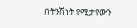በትንሽነት የሚታየውን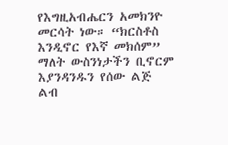የእግዚአብሔርን አመክንዮ መርሳት ነው። “ክርስቶስ እንዲኖር የእኛ መክሰም” ማለት ውስንነታችን ቢኖርም እያንዳንዱን የሰው ልጅ ልብ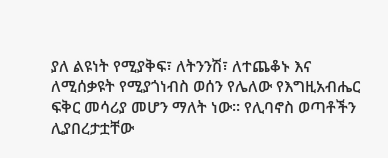ያለ ልዩነት የሚያቅፍ፣ ለትንንሽ፣ ለተጨቆኑ እና ለሚሰቃዩት የሚያጎነብስ ወሰን የሌለው የእግዚአብሔር ፍቅር መሳሪያ መሆን ማለት ነው። የሊባኖስ ወጣቶችን ሊያበረታቷቸው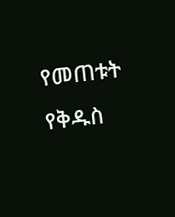የመጠቱት የቅዱስ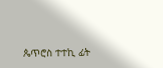ጴጥሮስ ተተኪ ፊት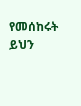የመሰከሩት ይህን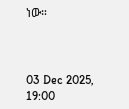ነው።



03 Dec 2025, 19:00